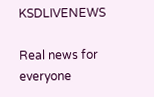KSDLIVENEWS

Real news for everyone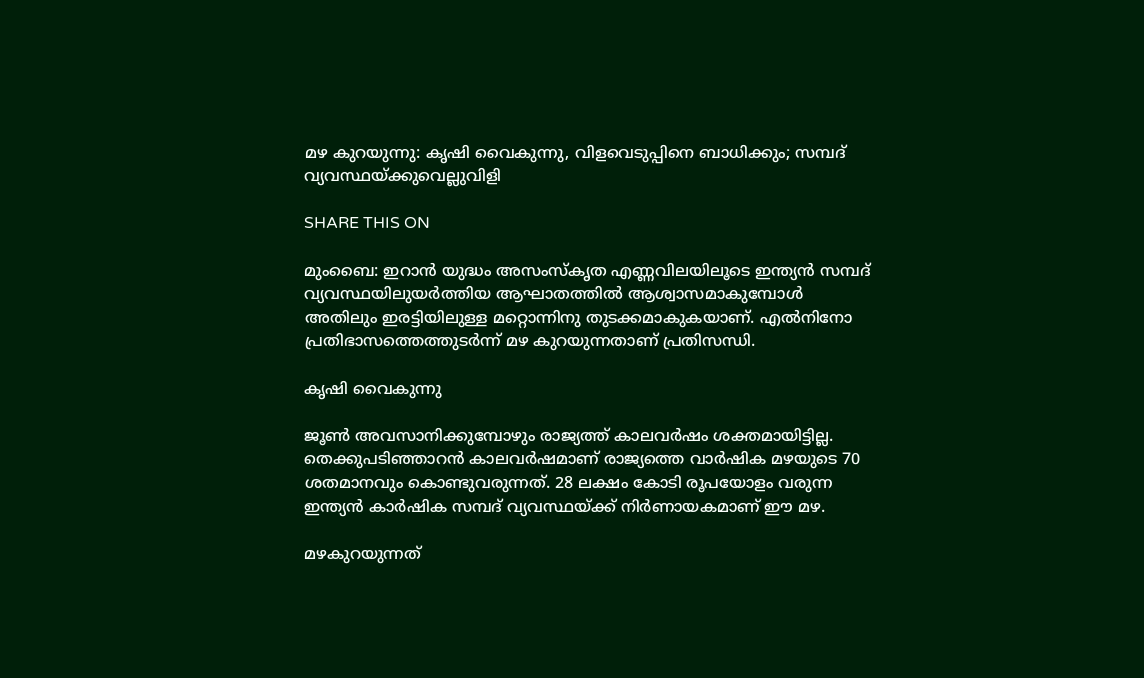മഴ കുറയുന്നു: കൃഷി വൈകുന്നു, വിളവെടുപ്പിനെ ബാധിക്കും; സമ്പദ് വ്യവസ്ഥയ്ക്കുവെല്ലുവിളി

SHARE THIS ON

മുംബൈ: ഇറാൻ യുദ്ധം അസംസ്കൃത എണ്ണവിലയിലൂടെ ഇന്ത്യൻ സമ്പദ് വ്യവസ്ഥയിലുയർത്തിയ ആഘാതത്തിൽ ആശ്വാസമാകുമ്പോൾ അതിലും ഇരട്ടിയിലുള്ള മറ്റൊന്നിനു തുടക്കമാകുകയാണ്. എൽനിനോ പ്രതിഭാസത്തെത്തുടർന്ന് മഴ കുറയുന്നതാണ് പ്രതിസന്ധി.

കൃഷി വൈകുന്നു

ജൂൺ അവസാനിക്കുമ്പോഴും രാജ്യത്ത് കാലവർഷം ശക്തമായിട്ടില്ല. തെക്കുപടിഞ്ഞാറൻ കാലവർഷമാണ് രാജ്യത്തെ വാർഷിക മഴയുടെ 70 ശതമാനവും കൊണ്ടുവരുന്നത്. 28 ലക്ഷം കോടി രൂപയോളം വരുന്ന ഇന്ത്യൻ കാർഷിക സമ്പദ് വ്യവസ്ഥയ്ക്ക് നിർണായകമാണ് ഈ മഴ.

മഴകുറയുന്നത്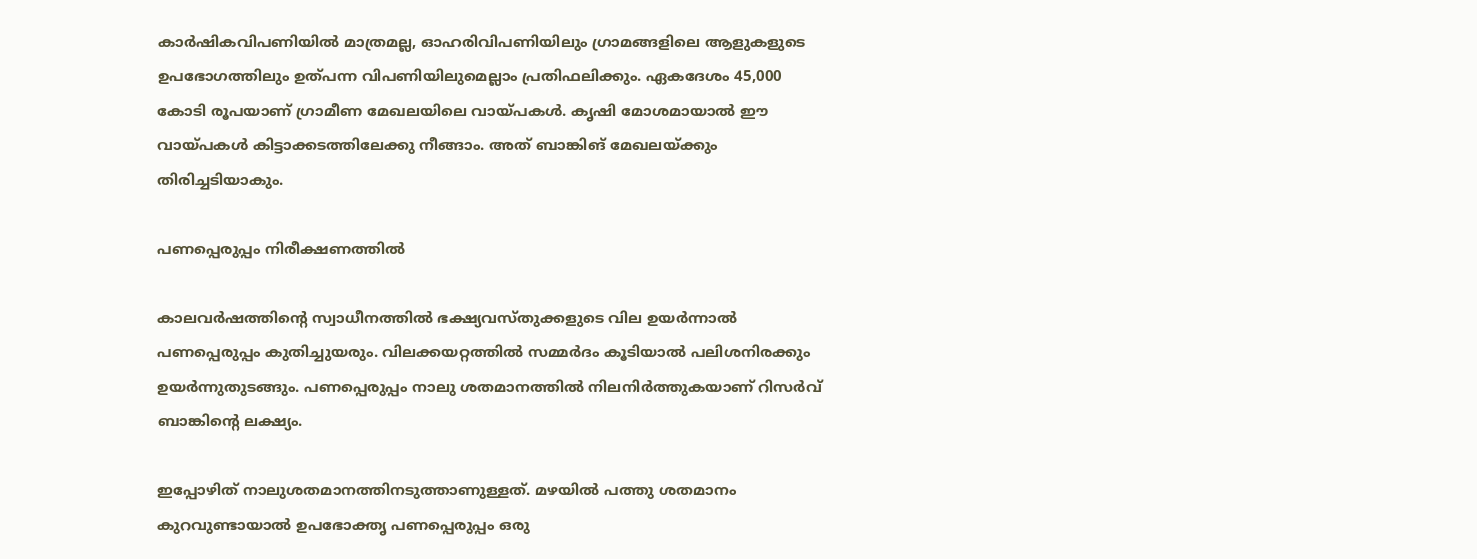കാർഷികവിപണിയിൽ മാത്രമല്ല, ഓഹരിവിപണിയിലും ഗ്രാമങ്ങളിലെ ആളുകളുടെ ഉപഭോഗത്തിലും ഉത്പന്ന വിപണിയിലുമെല്ലാം പ്രതിഫലിക്കും. ഏകദേശം 45,000 കോടി രൂപയാണ് ഗ്രാമീണ മേഖലയിലെ വായ്പകൾ. കൃഷി മോശമായാൽ ഈ വായ്പകൾ കിട്ടാക്കടത്തിലേക്കു നീങ്ങാം. അത് ബാങ്കിങ് മേഖലയ്ക്കും തിരിച്ചടിയാകും.

പണപ്പെരുപ്പം നിരീക്ഷണത്തിൽ

കാലവർഷത്തിന്റെ സ്വാധീനത്തിൽ ഭക്ഷ്യവസ്തുക്കളുടെ വില ഉയർന്നാൽ പണപ്പെരുപ്പം കുതിച്ചുയരും. വിലക്കയറ്റത്തിൽ സമ്മർദം കൂടിയാൽ പലിശനിരക്കും ഉയർന്നുതുടങ്ങും. പണപ്പെരുപ്പം നാലു ശതമാനത്തിൽ നിലനിർത്തുകയാണ് റിസർവ് ബാങ്കിന്റെ ലക്ഷ്യം.

ഇപ്പോഴിത് നാലുശതമാനത്തിനടുത്താണുള്ളത്. മഴയിൽ പത്തു ശതമാനം കുറവുണ്ടായാൽ ഉപഭോക്തൃ പണപ്പെരുപ്പം ഒരു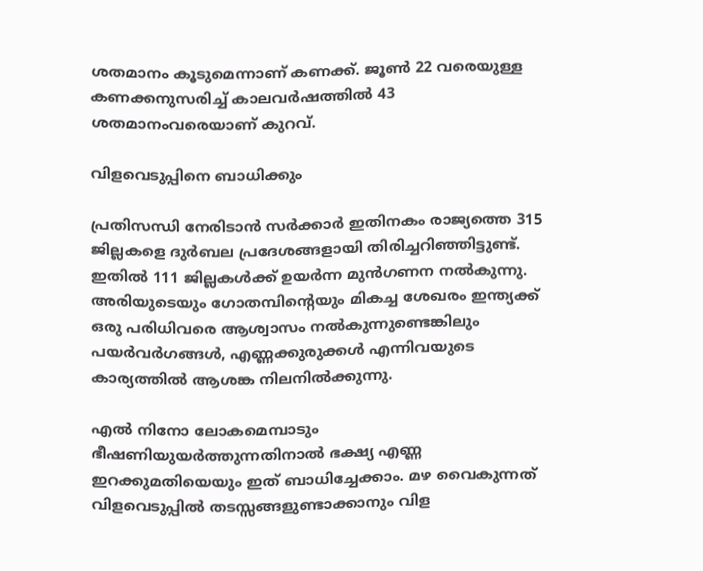ശതമാനം കൂടുമെന്നാണ് കണക്ക്. ജൂൺ 22 വരെയുള്ള കണക്കനുസരിച്ച് കാലവർഷത്തിൽ 43 ശതമാനംവരെയാണ് കുറവ്.

വിളവെടുപ്പിനെ ബാധിക്കും

പ്രതിസന്ധി നേരിടാൻ സർക്കാർ ഇതിനകം രാജ്യത്തെ 315 ജില്ലകളെ ദുർബല പ്രദേശങ്ങളായി തിരിച്ചറിഞ്ഞിട്ടുണ്ട്. ഇതിൽ 111 ജില്ലകൾക്ക് ഉയർന്ന മുൻഗണന നൽകുന്നു. അരിയുടെയും ഗോതമ്പിന്റെയും മികച്ച ശേഖരം ഇന്ത്യക്ക് ഒരു പരിധിവരെ ആശ്വാസം നൽകുന്നുണ്ടെങ്കിലും പയർവർഗങ്ങൾ, എണ്ണക്കുരുക്കൾ എന്നിവയുടെ കാര്യത്തിൽ ആശങ്ക നിലനിൽക്കുന്നു.

എൽ നിനോ ലോകമെമ്പാടും ഭീഷണിയുയർത്തുന്നതിനാൽ ഭക്ഷ്യ എണ്ണ ഇറക്കുമതിയെയും ഇത് ബാധിച്ചേക്കാം. മഴ വൈകുന്നത് വിളവെടുപ്പിൽ തടസ്സങ്ങളുണ്ടാക്കാനും വിള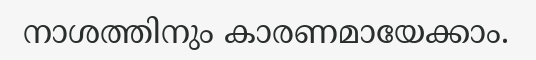നാശത്തിനും കാരണമായേക്കാം.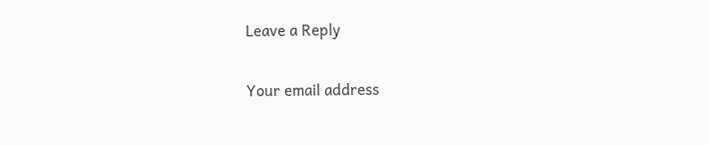Leave a Reply

Your email address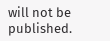will not be published.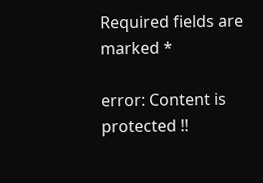Required fields are marked *

error: Content is protected !!